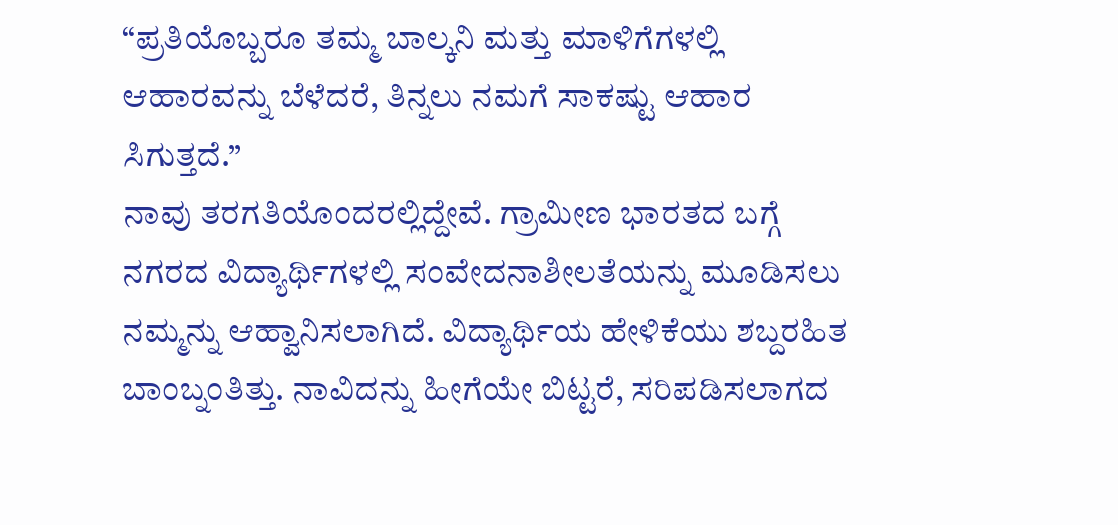“ಪ್ರತಿಯೊಬ್ಬರೂ ತಮ್ಮ ಬಾಲ್ಕನಿ ಮತ್ತು ಮಾಳಿಗೆಗಳಲ್ಲಿ ಆಹಾರವನ್ನು ಬೆಳೆದರೆ, ತಿನ್ನಲು ನಮಗೆ ಸಾಕಷ್ಟು ಆಹಾರ ಸಿಗುತ್ತದೆ.”
ನಾವು ತರಗತಿಯೊಂದರಲ್ಲಿದ್ದೇವೆ. ಗ್ರಾಮೀಣ ಭಾರತದ ಬಗ್ಗೆ ನಗರದ ವಿದ್ಯಾರ್ಥಿಗಳಲ್ಲಿ ಸಂವೇದನಾಶೀಲತೆಯನ್ನು ಮೂಡಿಸಲು ನಮ್ಮನ್ನು ಆಹ್ವಾನಿಸಲಾಗಿದೆ. ವಿದ್ಯಾರ್ಥಿಯ ಹೇಳಿಕೆಯು ಶಬ್ದರಹಿತ ಬಾಂಬ್ನಂತಿತ್ತು. ನಾವಿದನ್ನು ಹೀಗೆಯೇ ಬಿಟ್ಟರೆ, ಸರಿಪಡಿಸಲಾಗದ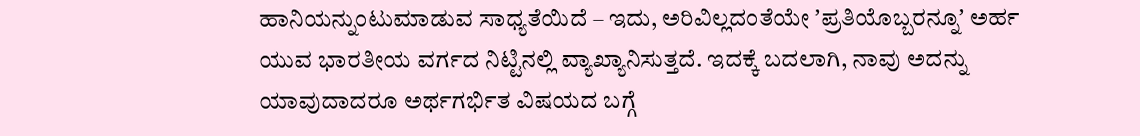ಹಾನಿಯನ್ನುಂಟುಮಾಡುವ ಸಾಧ್ಯತೆಯಿದೆ – ಇದು, ಅರಿವಿಲ್ಲದಂತೆಯೇ ʼಪ್ರತಿಯೊಬ್ಬರನ್ನೂʼ ಅರ್ಹ ಯುವ ಭಾರತೀಯ ವರ್ಗದ ನಿಟ್ಟಿನಲ್ಲಿ ವ್ಯಾಖ್ಯಾನಿಸುತ್ತದೆ. ಇದಕ್ಕೆ ಬದಲಾಗಿ, ನಾವು ಅದನ್ನು ಯಾವುದಾದರೂ ಅರ್ಥಗರ್ಭಿತ ವಿಷಯದ ಬಗ್ಗೆ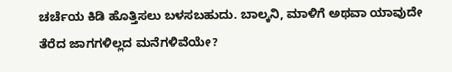ಚರ್ಚೆಯ ಕಿಡಿ ಹೊತ್ತಿಸಲು ಬಳಸಬಹುದು. ಬಾಲ್ಕನಿ, ಮಾಳಿಗೆ ಅಥವಾ ಯಾವುದೇ ತೆರೆದ ಜಾಗಗಳಿಲ್ಲದ ಮನೆಗಳಿವೆಯೇ?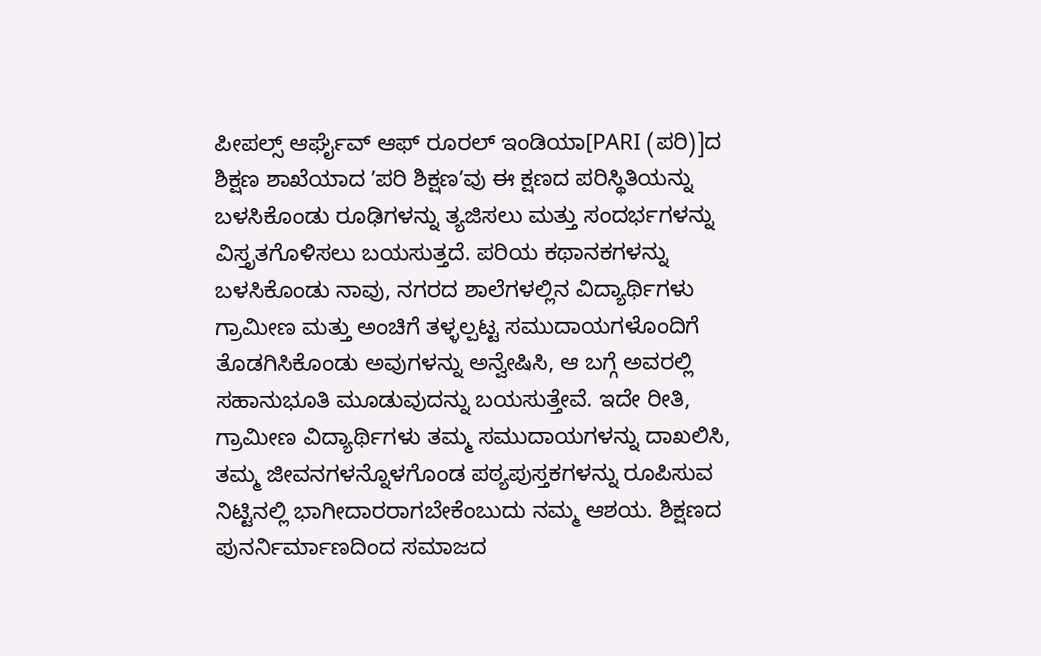ಪೀಪಲ್ಸ್ ಆರ್ಘೈವ್ ಆಫ್ ರೂರಲ್ ಇಂಡಿಯಾ[PARI (ಪರಿ)]ದ ಶಿಕ್ಷಣ ಶಾಖೆಯಾದ ʼಪರಿ ಶಿಕ್ಷಣʼವು ಈ ಕ್ಷಣದ ಪರಿಸ್ಥಿತಿಯನ್ನು ಬಳಸಿಕೊಂಡು ರೂಢಿಗಳನ್ನು ತ್ಯಜಿಸಲು ಮತ್ತು ಸಂದರ್ಭಗಳನ್ನು ವಿಸ್ತೃತಗೊಳಿಸಲು ಬಯಸುತ್ತದೆ. ಪರಿಯ ಕಥಾನಕಗಳನ್ನು ಬಳಸಿಕೊಂಡು ನಾವು, ನಗರದ ಶಾಲೆಗಳಲ್ಲಿನ ವಿದ್ಯಾರ್ಥಿಗಳು ಗ್ರಾಮೀಣ ಮತ್ತು ಅಂಚಿಗೆ ತಳ್ಳಲ್ಪಟ್ಟ ಸಮುದಾಯಗಳೊಂದಿಗೆ ತೊಡಗಿಸಿಕೊಂಡು ಅವುಗಳನ್ನು ಅನ್ವೇಷಿಸಿ, ಆ ಬಗ್ಗೆ ಅವರಲ್ಲಿ ಸಹಾನುಭೂತಿ ಮೂಡುವುದನ್ನು ಬಯಸುತ್ತೇವೆ. ಇದೇ ರೀತಿ, ಗ್ರಾಮೀಣ ವಿದ್ಯಾರ್ಥಿಗಳು ತಮ್ಮ ಸಮುದಾಯಗಳನ್ನು ದಾಖಲಿಸಿ, ತಮ್ಮ ಜೀವನಗಳನ್ನೊಳಗೊಂಡ ಪಠ್ಯಪುಸ್ತಕಗಳನ್ನು ರೂಪಿಸುವ ನಿಟ್ಟಿನಲ್ಲಿ ಭಾಗೀದಾರರಾಗಬೇಕೆಂಬುದು ನಮ್ಮ ಆಶಯ. ಶಿಕ್ಷಣದ ಪುನರ್ನಿರ್ಮಾಣದಿಂದ ಸಮಾಜದ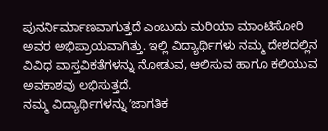ಪುನರ್ನಿರ್ಮಾಣವಾಗುತ್ತದೆ ಎಂಬುದು ಮರಿಯಾ ಮಾಂಟಿಸೋರಿ ಅವರ ಅಭಿಪ್ರಾಯವಾಗಿತ್ತು. ಇಲ್ಲಿ ವಿದ್ಯಾರ್ಥಿಗಳು ನಮ್ಮ ದೇಶದಲ್ಲಿನ ವಿವಿಧ ವಾಸ್ತವಿಕತೆಗಳನ್ನು ನೋಡುವ, ಆಲಿಸುವ ಹಾಗೂ ಕಲಿಯುವ ಅವಕಾಶವು ಲಭಿಸುತ್ತದೆ.
ನಮ್ಮ ವಿದ್ಯಾರ್ಥಿಗಳನ್ನು ʼಜಾಗತಿಕ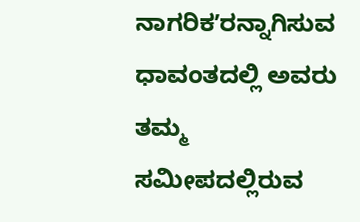ನಾಗರಿಕʼರನ್ನಾಗಿಸುವ ಧಾವಂತದಲ್ಲಿ ಅವರು ತಮ್ಮ ಸಮೀಪದಲ್ಲಿರುವ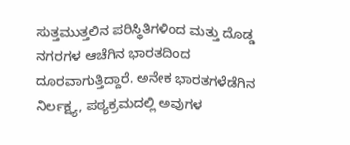ಸುತ್ತಮುತ್ತಲಿನ ಪರಿಸ್ಥಿತಿಗಳಿಂದ ಮತ್ತು ದೊಡ್ಡ ನಗರಗಳ ಆಚೆಗಿನ ಭಾರತದಿಂದ ದೂರವಾಗುತ್ತಿದ್ದಾರೆ. ಅನೇಕ ಭಾರತಗಳೆಡೆಗಿನ ನಿರ್ಲಕ್ಷ್ಯ, ಪಠ್ಯಕ್ರಮದಲ್ಲಿ ಅವುಗಳ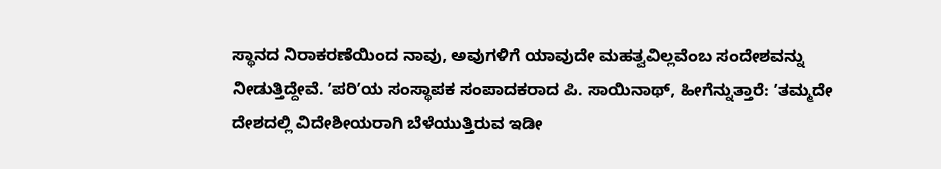ಸ್ಥಾನದ ನಿರಾಕರಣೆಯಿಂದ ನಾವು, ಅವುಗಳಿಗೆ ಯಾವುದೇ ಮಹತ್ವವಿಲ್ಲವೆಂಬ ಸಂದೇಶವನ್ನು ನೀಡುತ್ತಿದ್ದೇವೆ. ʼಪರಿʼಯ ಸಂಸ್ಥಾಪಕ ಸಂಪಾದಕರಾದ ಪಿ. ಸಾಯಿನಾಥ್, ಹೀಗೆನ್ನುತ್ತಾರೆ: ʼತಮ್ಮದೇ ದೇಶದಲ್ಲಿ ವಿದೇಶೀಯರಾಗಿ ಬೆಳೆಯುತ್ತಿರುವ ಇಡೀ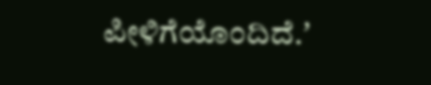ಪೀಳಿಗೆಯೊಂದಿದೆ.ʼ